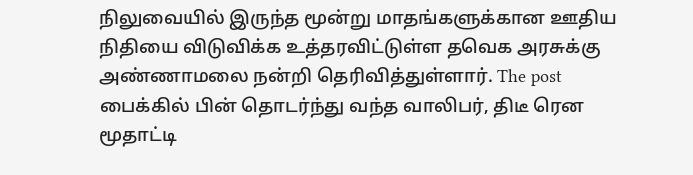நிலுவையில் இருந்த மூன்று மாதங்களுக்கான ஊதிய நிதியை விடுவிக்க உத்தரவிட்டுள்ள தவெக அரசுக்கு அண்ணாமலை நன்றி தெரிவித்துள்ளார். The post
பைக்கில் பின் தொடர்ந்து வந்த வாலிபர், திடீ ரென மூதாட்டி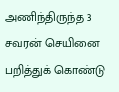அணிந்திருந்த 3 சவரன் செயினை பறித்துக் கொண்டு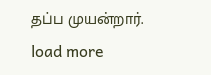தப்ப முயன்றார்.
load more